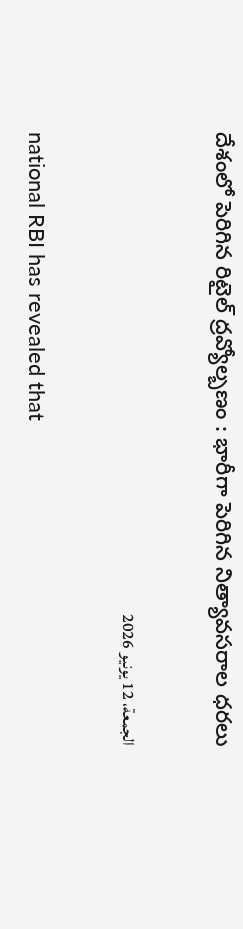దేశంలో పెరిగిన రిటైల్ ద్రవ్యోల్బణం : భారీగా పెరిగిన నిత్యావసరాల ధరలు

الجمعة، 12 يونيو 2026

national RBI has revealed that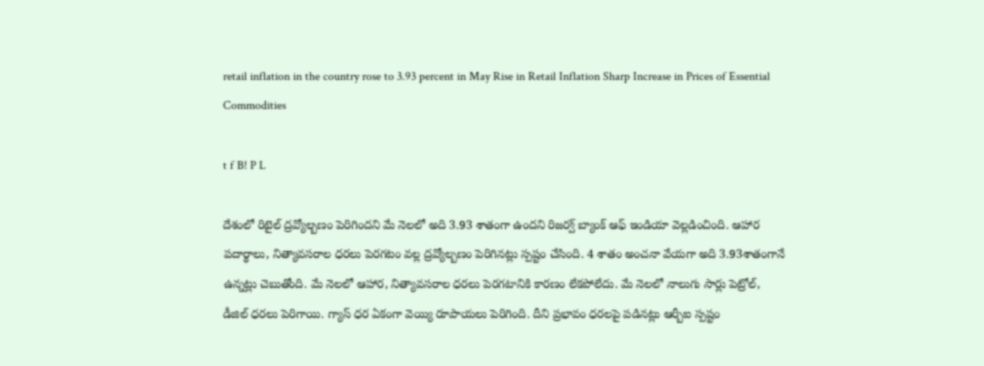retail inflation in the country rose to 3.93 percent in May Rise in Retail Inflation Sharp Increase in Prices of Essential Commodities

t f B! P L

దేశంలో రిటైల్ ద్రవ్యోల్బణం పెరిగిందని మే నెలలో అది 3.93 శాతంగా ఉందని రిజర్వ్ బ్యాంక్ ఆఫ్ ఇండియా వెల్లడించింది. ఆహార పదార్థాలు, నిత్యావసరాల ధరలు పెరగటం వల్ల ద్రవ్యోల్బణం పెరిగినట్లు స్పష్టం చేసింది. 4 శాతం అంచనా వేయగా అది 3.93శాతంగానే ఉన్నట్లు చెబుతోంది. మే నెలలో ఆహార, నిత్యావసరాల ధరలు పెరగటానికి కారణం లేకపోలేదు. మే నెలలో నాలుగు సార్లు పెట్రోల్, డీజిల్ ధరలు పెరిగాయి. గ్యాస్ ధర ఏకంగా వెయ్యి రూపాయలు పెరిగింది. దీని ప్రభావం ధరలపై పడినట్లు ఆర్బీఐ స్పష్టం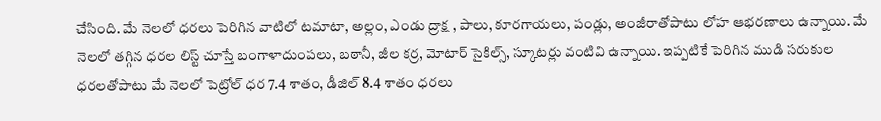చేసింది. మే నెలలో ధరలు పెరిగిన వాటిలో టమాటా, అల్లం, ఎండు ద్రాక్ష , పాలు, కూరగాయలు, పండ్లు, అంజీరాతోపాటు లోహ ఆభరణాలు ఉన్నాయి. మే నెలలో తగ్గిన ధరల లిస్ట్ చూస్తే బంగాళాదుంపలు, బఠానీ, జీల కర్ర, మోటార్ సైకిల్స్, స్కూటర్లు వంటివి ఉన్నాయి. ఇప్పటికే పెరిగిన ముడి సరుకుల ధరలతోపాటు మే నెలలో పెట్రోల్ ధర 7.4 శాతం, డీజిల్ 8.4 శాతం ధరలు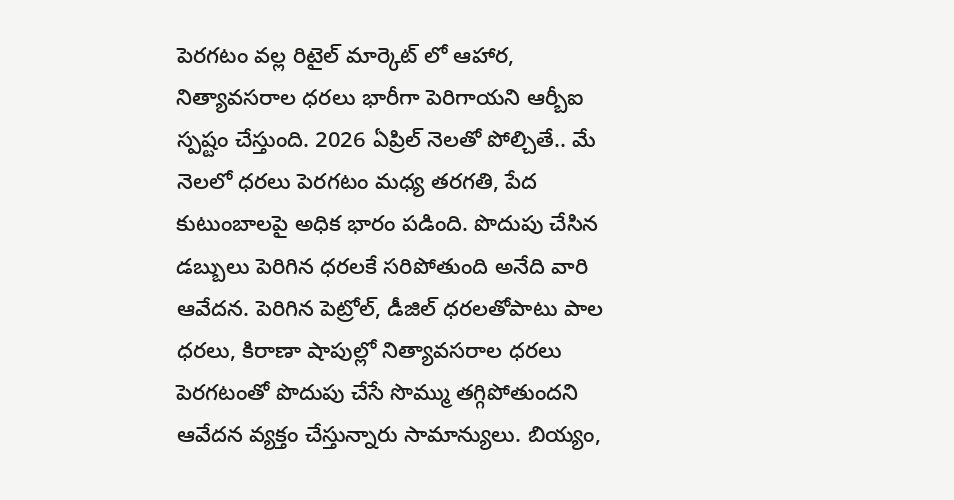పెరగటం వల్ల రిటైల్ మార్కెట్ లో ఆహార, నిత్యావసరాల ధరలు భారీగా పెరిగాయని ఆర్బీఐ స్పష్టం చేస్తుంది. 2026 ఏప్రిల్ నెలతో పోల్చితే.. మే నెలలో ధరలు పెరగటం మధ్య తరగతి, పేద కుటుంబాలపై అధిక భారం పడింది. పొదుపు చేసిన డబ్బులు పెరిగిన ధరలకే సరిపోతుంది అనేది వారి ఆవేదన. పెరిగిన పెట్రోల్, డీజిల్ ధరలతోపాటు పాల ధరలు, కిరాణా షాపుల్లో నిత్యావసరాల ధరలు పెరగటంతో పొదుపు చేసే సొమ్ము తగ్గిపోతుందని ఆవేదన వ్యక్తం చేస్తున్నారు సామాన్యులు. బియ్యం,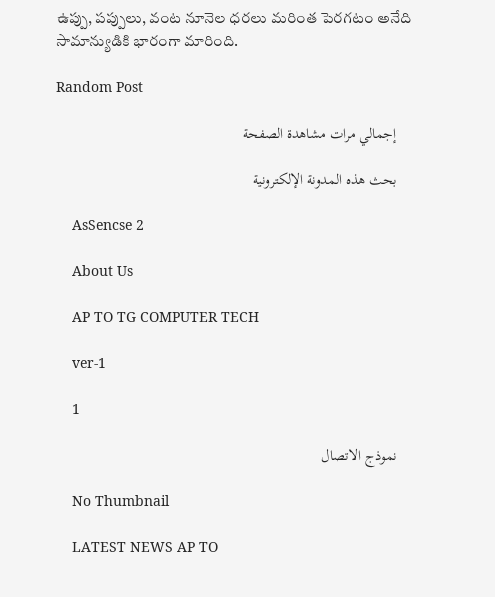ఉప్పు, పప్పులు, వంట నూనెల ధరలు మరింత పెరగటం అనేది సామాన్యుడికి భారంగా మారింది.

Random Post

    إجمالي مرات مشاهدة الصفحة

    بحث هذه المدونة الإلكترونية

    AsSencse 2

    About Us

    AP TO TG COMPUTER TECH

    ver-1

    1

    نموذج الاتصال

    No Thumbnail

    LATEST NEWS AP TO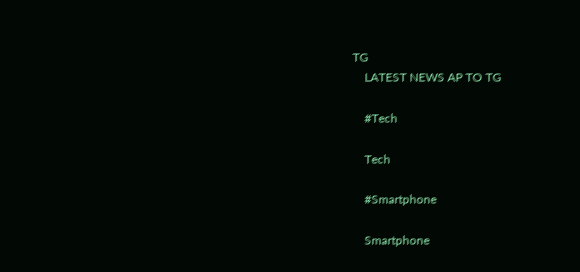TG
    LATEST NEWS AP TO TG

    #Tech

    Tech

    #Smartphone

    Smartphone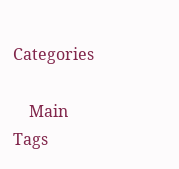Categories

    Main Tags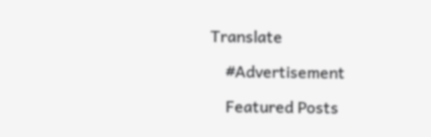Translate

    #Advertisement

    Featured Posts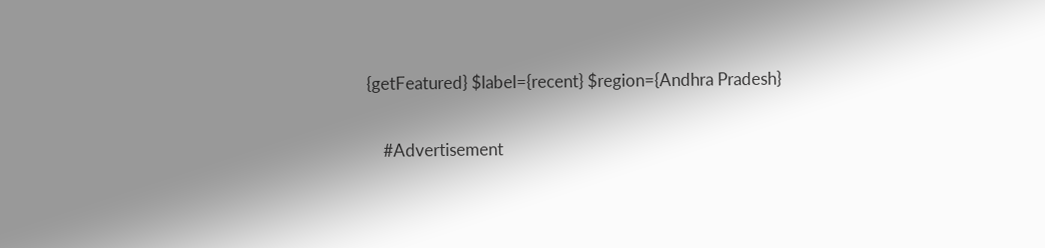{getFeatured} $label={recent} $region={Andhra Pradesh}

    #Advertisement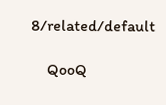8/related/default

    QooQ